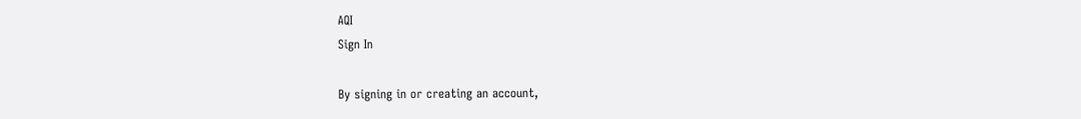AQI
Sign In

By signing in or creating an account,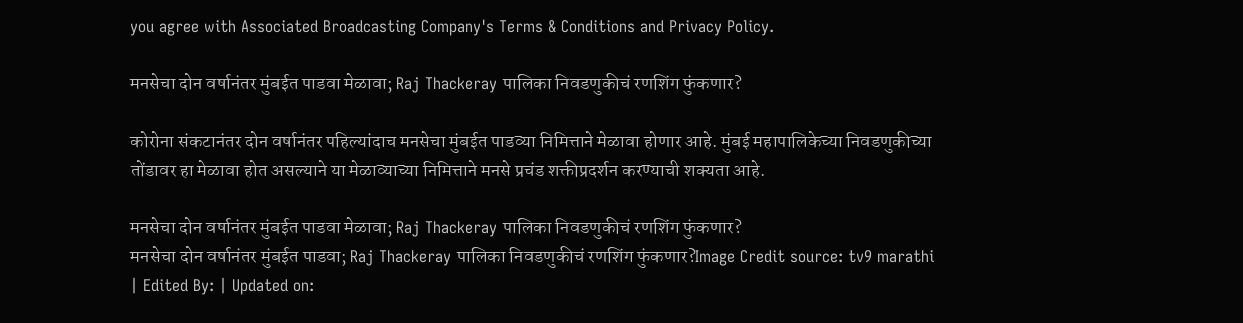you agree with Associated Broadcasting Company's Terms & Conditions and Privacy Policy.

मनसेचा दोन वर्षानंतर मुंबईत पाडवा मेळावा; Raj Thackeray पालिका निवडणुकीचं रणशिंग फुंकणार?

कोरोना संकटानंतर दोन वर्षानंतर पहिल्यांदाच मनसेचा मुंबईत पाडव्या निमित्ताने मेळावा होणार आहे. मुंबई महापालिकेच्या निवडणुकीच्या तोंडावर हा मेळावा होत असल्याने या मेळाव्याच्या निमित्ताने मनसे प्रचंड शक्तीप्रदर्शन करण्याची शक्यता आहे.

मनसेचा दोन वर्षानंतर मुंबईत पाडवा मेळावा; Raj Thackeray पालिका निवडणुकीचं रणशिंग फुंकणार?
मनसेचा दोन वर्षानंतर मुंबईत पाडवा; Raj Thackeray पालिका निवडणुकीचं रणशिंग फुंकणार?Image Credit source: tv9 marathi
| Edited By: | Updated on: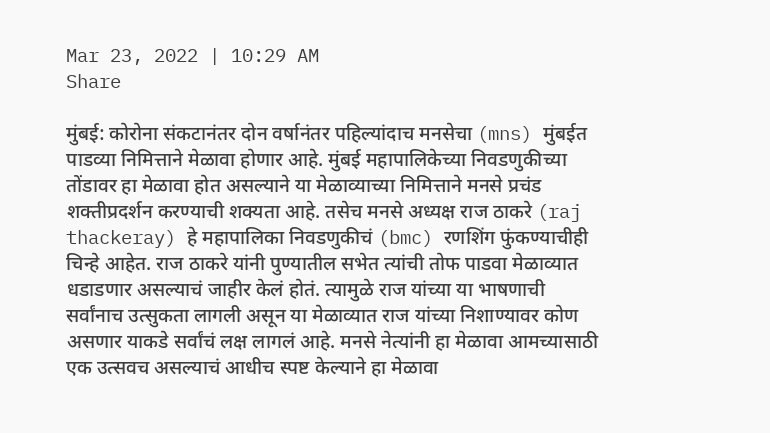Mar 23, 2022 | 10:29 AM
Share

मुंबई: कोरोना संकटानंतर दोन वर्षानंतर पहिल्यांदाच मनसेचा (mns) मुंबईत पाडव्या निमित्ताने मेळावा होणार आहे. मुंबई महापालिकेच्या निवडणुकीच्या तोंडावर हा मेळावा होत असल्याने या मेळाव्याच्या निमित्ताने मनसे प्रचंड शक्तीप्रदर्शन करण्याची शक्यता आहे. तसेच मनसे अध्यक्ष राज ठाकरे (raj thackeray) हे महापालिका निवडणुकीचं (bmc) रणशिंग फुंकण्याचीही चिन्हे आहेत. राज ठाकरे यांनी पुण्यातील सभेत त्यांची तोफ पाडवा मेळाव्यात धडाडणार असल्याचं जाहीर केलं होतं. त्यामुळे राज यांच्या या भाषणाची सर्वांनाच उत्सुकता लागली असून या मेळाव्यात राज यांच्या निशाण्यावर कोण असणार याकडे सर्वांचं लक्ष लागलं आहे. मनसे नेत्यांनी हा मेळावा आमच्यासाठी एक उत्सवच असल्याचं आधीच स्पष्ट केल्याने हा मेळावा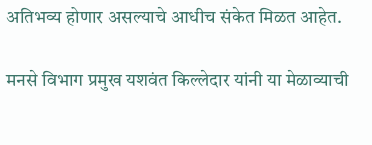अतिभव्य होणार असल्याचे आधीच संकेत मिळत आहेत.

मनसे विभाग प्रमुख यशवंत किल्लेदार यांनी या मेळाव्याची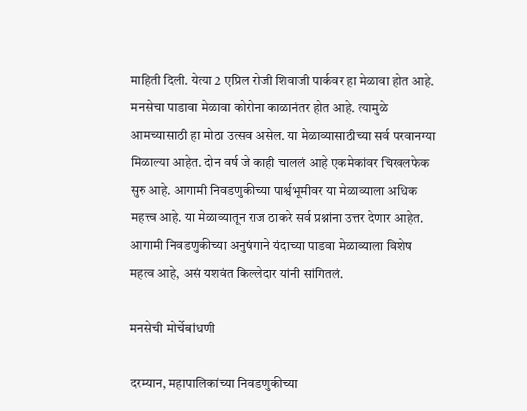माहिती दिली. येत्या 2 एप्रिल रोजी शिवाजी पार्कवर हा मेळावा होत आहे. मनसेचा पाडावा मेळावा कोरोना काळानंतर होत आहे. त्यामुळे आमच्यासाठी हा मोठा उत्सव असेल. या मेळाव्यासाठीच्या सर्व परवानग्या मिळाल्या आहेत. दोन वर्ष जे काही चाललं आहे एकमेकांवर चिखलफेक सुरु आहे. आगामी निवडणुकीच्या पार्श्वभूमीवर या मेळाव्याला अधिक महत्त्व आहे. या मेळाव्यातून राज ठाकरे सर्व प्रश्नांना उत्तर देणार आहेत. आगामी निवडणुकीच्या अनुषंगाने यंदाच्या पाडवा मेळाव्याला विशेष महत्व आहे, असं यशवंत किल्लेदार यांनी सांगितलं.

मनसेची मोर्चेबांधणी

दरम्यान, महापालिकांच्या निवडणुकीच्या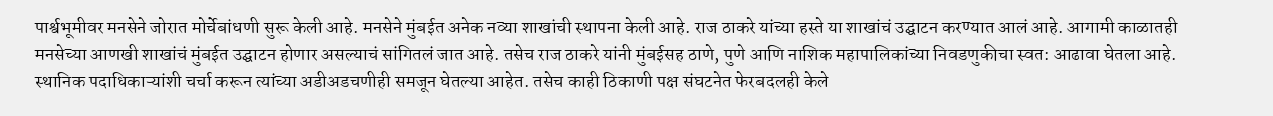पार्श्वभूमीवर मनसेने जोरात मोर्चेबांधणी सुरू केली आहे. मनसेने मुंबईत अनेक नव्या शाखांची स्थापना केली आहे. राज ठाकरे यांच्या हस्ते या शाखांचं उद्घाटन करण्यात आलं आहे. आगामी काळातही मनसेच्या आणखी शाखांचं मुंबईत उद्घाटन होणार असल्याचं सांगितलं जात आहे. तसेच राज ठाकरे यांनी मुंबईसह ठाणे, पुणे आणि नाशिक महापालिकांच्या निवडणुकीचा स्वत: आढावा घेतला आहे. स्थानिक पदाधिकाऱ्यांशी चर्चा करून त्यांच्या अडीअडचणीही समजून घेतल्या आहेत. तसेच काही ठिकाणी पक्ष संघटनेत फेरबदलही केले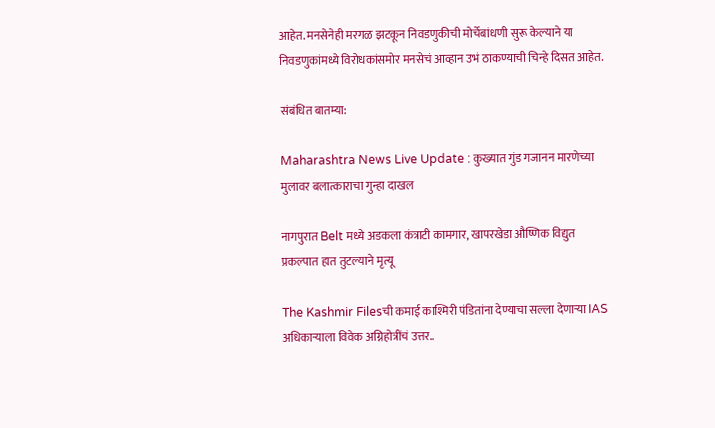आहेत. मनसेनेही मरगळ झटकून निवडणुकीची मोर्चेबांधणी सुरू केल्याने या निवडणुकांमध्ये विरोधकांसमोर मनसेचं आव्हान उभं ठाकण्याची चिन्हे दिसत आहेत.

संबंधित बातम्या:

Maharashtra News Live Update : कुख्यात गुंड गजानन मारणेच्या मुलावर बलात्काराचा गुन्हा दाखल

नागपुरात Belt मध्ये अडकला कंत्राटी कामगार, खापरखेडा औष्णिक विद्युत प्रकल्पात हात तुटल्याने मृत्यू

The Kashmir Filesची कमाई काश्मिरी पंडितांना देण्याचा सल्ला देणाऱ्या IAS अधिकाऱ्याला विवेक अग्निहोत्रींचं उत्तर..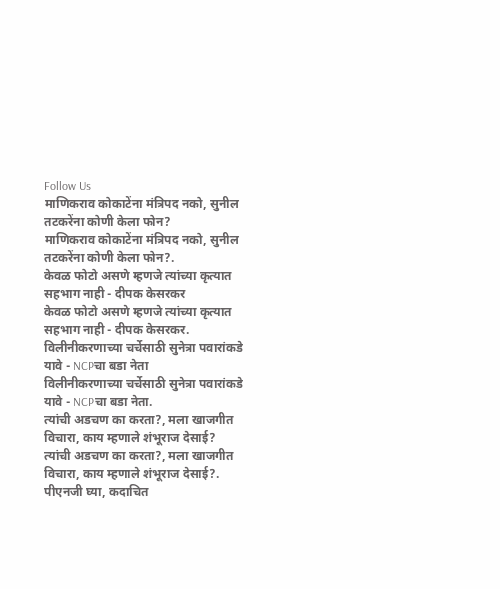Follow Us
माणिकराव कोकाटेंना मंत्रिपद नको, सुनील तटकरेंना कोणी केला फोन?
माणिकराव कोकाटेंना मंत्रिपद नको, सुनील तटकरेंना कोणी केला फोन?.
केवळ फोटो असणे म्हणजे त्यांच्या कृत्यात सहभाग नाही - दीपक केसरकर
केवळ फोटो असणे म्हणजे त्यांच्या कृत्यात सहभाग नाही - दीपक केसरकर.
विलीनीकरणाच्या चर्चेसाठी सुनेत्रा पवारांकडे यावे - NCPचा बडा नेता
विलीनीकरणाच्या चर्चेसाठी सुनेत्रा पवारांकडे यावे - NCPचा बडा नेता.
त्यांची अडचण का करता?, मला खाजगीत विचारा, काय म्हणाले शंभूराज देसाई?
त्यांची अडचण का करता?, मला खाजगीत विचारा, काय म्हणाले शंभूराज देसाई?.
पीएनजी घ्या, कदाचित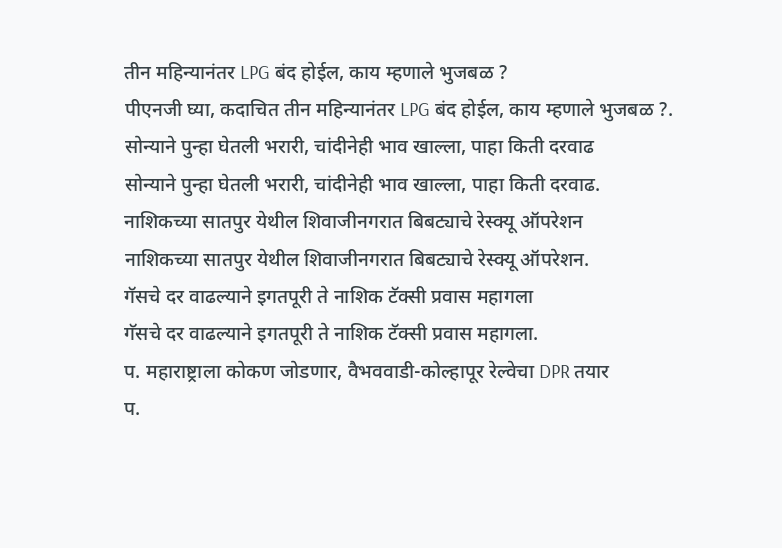तीन महिन्यानंतर LPG बंद होईल, काय म्हणाले भुजबळ ?
पीएनजी घ्या, कदाचित तीन महिन्यानंतर LPG बंद होईल, काय म्हणाले भुजबळ ?.
सोन्याने पुन्हा घेतली भरारी, चांदीनेही भाव खाल्ला, पाहा किती दरवाढ
सोन्याने पुन्हा घेतली भरारी, चांदीनेही भाव खाल्ला, पाहा किती दरवाढ.
नाशिकच्या सातपुर येथील शिवाजीनगरात बिबट्याचे रेस्क्यू ऑपरेशन
नाशिकच्या सातपुर येथील शिवाजीनगरात बिबट्याचे रेस्क्यू ऑपरेशन.
गॅसचे दर वाढल्याने इगतपूरी ते नाशिक टॅक्सी प्रवास महागला
गॅसचे दर वाढल्याने इगतपूरी ते नाशिक टॅक्सी प्रवास महागला.
प. महाराष्ट्राला कोकण जोडणार, वैभववाडी-कोल्हापूर रेल्वेचा DPR तयार
प.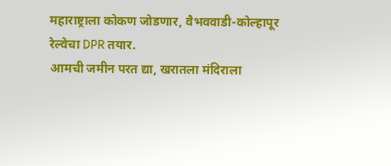महाराष्ट्राला कोकण जोडणार, वैभववाडी-कोल्हापूर रेल्वेचा DPR तयार.
आमची जमीन परत द्या, खरातला मंदिराला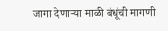जागा देणाऱ्या माळी बंधूंची मागणी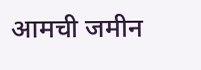आमची जमीन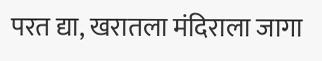परत द्या, खरातला मंदिराला जागा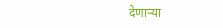देणाऱ्या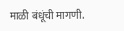माळी बंधूंची मागणी.